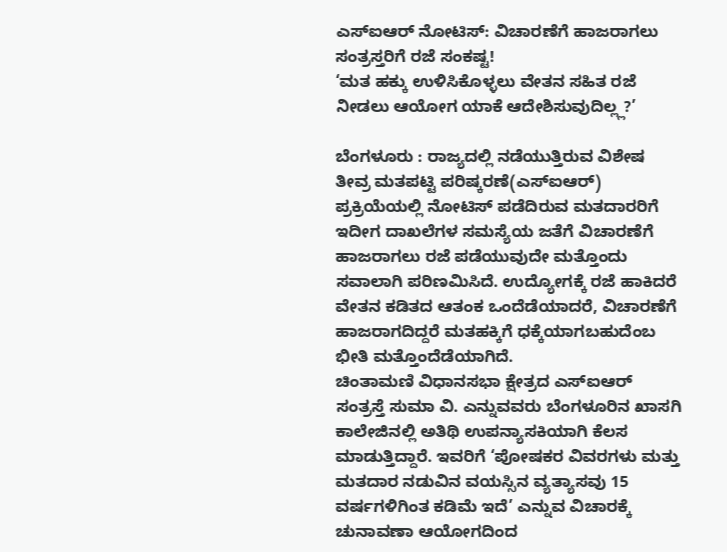ಎಸ್ಐಆರ್ ನೋಟಿಸ್: ವಿಚಾರಣೆಗೆ ಹಾಜರಾಗಲು ಸಂತ್ರಸ್ತರಿಗೆ ರಜೆ ಸಂಕಷ್ಟ!
‘ಮತ ಹಕ್ಕು ಉಳಿಸಿಕೊಳ್ಳಲು ವೇತನ ಸಹಿತ ರಜೆ ನೀಡಲು ಆಯೋಗ ಯಾಕೆ ಆದೇಶಿಸುವುದಿಲ್ಲ್ಲ?’

ಬೆಂಗಳೂರು : ರಾಜ್ಯದಲ್ಲಿ ನಡೆಯುತ್ತಿರುವ ವಿಶೇಷ ತೀವ್ರ ಮತಪಟ್ಟಿ ಪರಿಷ್ಕರಣೆ(ಎಸ್ಐಆರ್) ಪ್ರಕ್ರಿಯೆಯಲ್ಲಿ ನೋಟಿಸ್ ಪಡೆದಿರುವ ಮತದಾರರಿಗೆ ಇದೀಗ ದಾಖಲೆಗಳ ಸಮಸ್ಯೆಯ ಜತೆಗೆ ವಿಚಾರಣೆಗೆ ಹಾಜರಾಗಲು ರಜೆ ಪಡೆಯುವುದೇ ಮತ್ತೊಂದು ಸವಾಲಾಗಿ ಪರಿಣಮಿಸಿದೆ. ಉದ್ಯೋಗಕ್ಕೆ ರಜೆ ಹಾಕಿದರೆ ವೇತನ ಕಡಿತದ ಆತಂಕ ಒಂದೆಡೆಯಾದರೆ, ವಿಚಾರಣೆಗೆ ಹಾಜರಾಗದಿದ್ದರೆ ಮತಹಕ್ಕಿಗೆ ಧಕ್ಕೆಯಾಗಬಹುದೆಂಬ ಭೀತಿ ಮತ್ತೊಂದೆಡೆಯಾಗಿದೆ.
ಚಿಂತಾಮಣಿ ವಿಧಾನಸಭಾ ಕ್ಷೇತ್ರದ ಎಸ್ಐಆರ್ ಸಂತ್ರಸ್ತೆ ಸುಮಾ ವಿ. ಎನ್ನುವವರು ಬೆಂಗಳೂರಿನ ಖಾಸಗಿ ಕಾಲೇಜಿನಲ್ಲಿ ಅತಿಥಿ ಉಪನ್ಯಾಸಕಿಯಾಗಿ ಕೆಲಸ ಮಾಡುತ್ತಿದ್ದಾರೆ. ಇವರಿಗೆ ‘ಪೋಷಕರ ವಿವರಗಳು ಮತ್ತು ಮತದಾರ ನಡುವಿನ ವಯಸ್ಸಿನ ವ್ಯತ್ಯಾಸವು 15 ವರ್ಷಗಳಿಗಿಂತ ಕಡಿಮೆ ಇದೆ’ ಎನ್ನುವ ವಿಚಾರಕ್ಕೆ ಚುನಾವಣಾ ಆಯೋಗದಿಂದ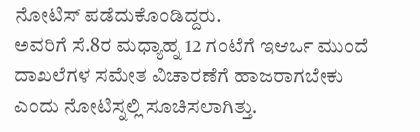ನೋಟಿಸ್ ಪಡೆದುಕೊಂಡಿದ್ದರು.
ಅವರಿಗೆ ಸೆ.8ರ ಮಧ್ಯಾಹ್ನ 12 ಗಂಟೆಗೆ ಇಆರ್ಒ ಮುಂದೆ ದಾಖಲೆಗಳ ಸಮೇತ ವಿಚಾರಣೆಗೆ ಹಾಜರಾಗಬೇಕು ಎಂದು ನೋಟಿಸ್ನಲ್ಲಿ ಸೂಚಿಸಲಾಗಿತ್ತು.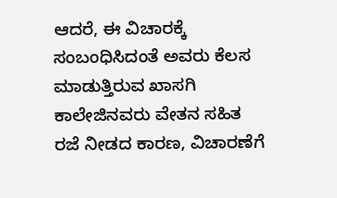ಆದರೆ, ಈ ವಿಚಾರಕ್ಕೆ ಸಂಬಂಧಿಸಿದಂತೆ ಅವರು ಕೆಲಸ ಮಾಡುತ್ತಿರುವ ಖಾಸಗಿ ಕಾಲೇಜಿನವರು ವೇತನ ಸಹಿತ ರಜೆ ನೀಡದ ಕಾರಣ, ವಿಚಾರಣೆಗೆ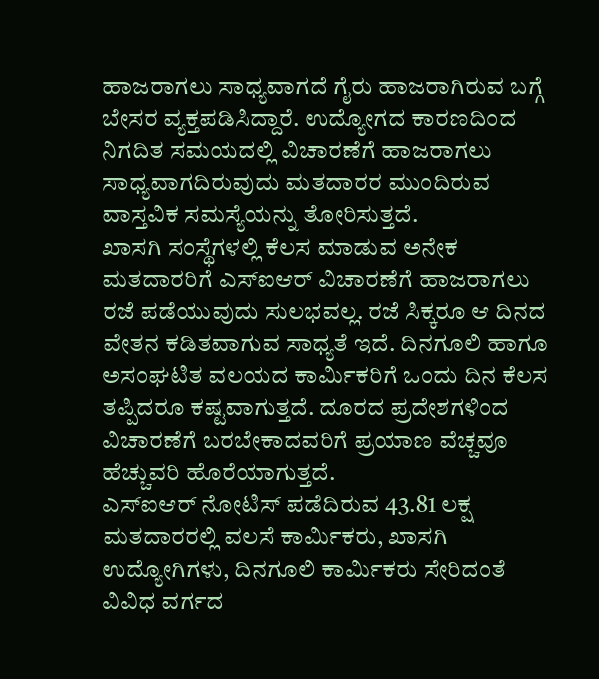ಹಾಜರಾಗಲು ಸಾಧ್ಯವಾಗದೆ ಗೈರು ಹಾಜರಾಗಿರುವ ಬಗ್ಗೆ ಬೇಸರ ವ್ಯಕ್ತಪಡಿಸಿದ್ದಾರೆ. ಉದ್ಯೋಗದ ಕಾರಣದಿಂದ ನಿಗದಿತ ಸಮಯದಲ್ಲಿ ವಿಚಾರಣೆಗೆ ಹಾಜರಾಗಲು ಸಾಧ್ಯವಾಗದಿರುವುದು ಮತದಾರರ ಮುಂದಿರುವ ವಾಸ್ತವಿಕ ಸಮಸ್ಯೆಯನ್ನು ತೋರಿಸುತ್ತದೆ.
ಖಾಸಗಿ ಸಂಸ್ಥೆಗಳಲ್ಲಿ ಕೆಲಸ ಮಾಡುವ ಅನೇಕ ಮತದಾರರಿಗೆ ಎಸ್ಐಆರ್ ವಿಚಾರಣೆಗೆ ಹಾಜರಾಗಲು ರಜೆ ಪಡೆಯುವುದು ಸುಲಭವಲ್ಲ. ರಜೆ ಸಿಕ್ಕರೂ ಆ ದಿನದ ವೇತನ ಕಡಿತವಾಗುವ ಸಾಧ್ಯತೆ ಇದೆ. ದಿನಗೂಲಿ ಹಾಗೂ ಅಸಂಘಟಿತ ವಲಯದ ಕಾರ್ಮಿಕರಿಗೆ ಒಂದು ದಿನ ಕೆಲಸ ತಪ್ಪಿದರೂ ಕಷ್ಟವಾಗುತ್ತದೆ. ದೂರದ ಪ್ರದೇಶಗಳಿಂದ ವಿಚಾರಣೆಗೆ ಬರಬೇಕಾದವರಿಗೆ ಪ್ರಯಾಣ ವೆಚ್ಚವೂ ಹೆಚ್ಚುವರಿ ಹೊರೆಯಾಗುತ್ತದೆ.
ಎಸ್ಐಆರ್ ನೋಟಿಸ್ ಪಡೆದಿರುವ 43.81 ಲಕ್ಷ ಮತದಾರರಲ್ಲಿ ವಲಸೆ ಕಾರ್ಮಿಕರು, ಖಾಸಗಿ ಉದ್ಯೋಗಿಗಳು, ದಿನಗೂಲಿ ಕಾರ್ಮಿಕರು ಸೇರಿದಂತೆ ವಿವಿಧ ವರ್ಗದ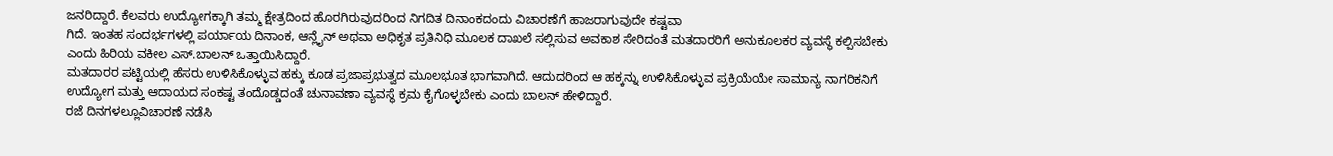ಜನರಿದ್ದಾರೆ. ಕೆಲವರು ಉದ್ಯೋಗಕ್ಕಾಗಿ ತಮ್ಮ ಕ್ಷೇತ್ರದಿಂದ ಹೊರಗಿರುವುದರಿಂದ ನಿಗದಿತ ದಿನಾಂಕದಂದು ವಿಚಾರಣೆಗೆ ಹಾಜರಾಗುವುದೇ ಕಷ್ಟವಾ
ಗಿದೆ. ಇಂತಹ ಸಂದರ್ಭಗಳಲ್ಲಿ ಪರ್ಯಾಯ ದಿನಾಂಕ, ಆನ್ಲೈನ್ ಅಥವಾ ಅಧಿಕೃತ ಪ್ರತಿನಿಧಿ ಮೂಲಕ ದಾಖಲೆ ಸಲ್ಲಿಸುವ ಅವಕಾಶ ಸೇರಿದಂತೆ ಮತದಾರರಿಗೆ ಅನುಕೂಲಕರ ವ್ಯವಸ್ಥೆ ಕಲ್ಪಿಸಬೇಕು ಎಂದು ಹಿರಿಯ ವಕೀಲ ಎಸ್.ಬಾಲನ್ ಒತ್ತಾಯಿಸಿದ್ದಾರೆ.
ಮತದಾರರ ಪಟ್ಟಿಯಲ್ಲಿ ಹೆಸರು ಉಳಿಸಿಕೊಳ್ಳುವ ಹಕ್ಕು ಕೂಡ ಪ್ರಜಾಪ್ರಭುತ್ವದ ಮೂಲಭೂತ ಭಾಗವಾಗಿದೆ. ಆದುದರಿಂದ ಆ ಹಕ್ಕನ್ನು ಉಳಿಸಿಕೊಳ್ಳುವ ಪ್ರಕ್ರಿಯೆಯೇ ಸಾಮಾನ್ಯ ನಾಗರಿಕನಿಗೆ ಉದ್ಯೋಗ ಮತ್ತು ಆದಾಯದ ಸಂಕಷ್ಟ ತಂದೊಡ್ಡದಂತೆ ಚುನಾವಣಾ ವ್ಯವಸ್ಥೆ ಕ್ರಮ ಕೈಗೊಳ್ಳಬೇಕು ಎಂದು ಬಾಲನ್ ಹೇಳಿದ್ದಾರೆ.
ರಜೆ ದಿನಗಳಲ್ಲೂವಿಚಾರಣೆ ನಡೆಸಿ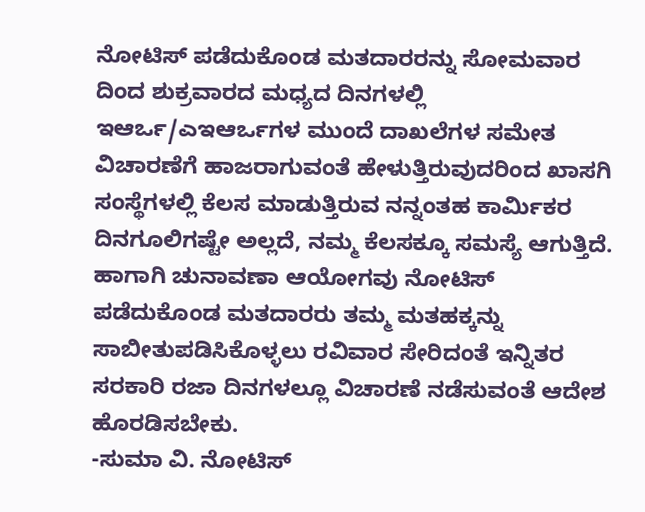ನೋಟಿಸ್ ಪಡೆದುಕೊಂಡ ಮತದಾರರನ್ನು ಸೋಮವಾರ ದಿಂದ ಶುಕ್ರವಾರದ ಮಧ್ಯದ ದಿನಗಳಲ್ಲಿ ಇಆರ್ಒ/ಎಇಆರ್ಒಗಳ ಮುಂದೆ ದಾಖಲೆಗಳ ಸಮೇತ ವಿಚಾರಣೆಗೆ ಹಾಜರಾಗುವಂತೆ ಹೇಳುತ್ತಿರುವುದರಿಂದ ಖಾಸಗಿ ಸಂಸ್ಥೆಗಳಲ್ಲಿ ಕೆಲಸ ಮಾಡುತ್ತಿರುವ ನನ್ನಂತಹ ಕಾರ್ಮಿಕರ ದಿನಗೂಲಿಗಷ್ಟೇ ಅಲ್ಲದೆ, ನಮ್ಮ ಕೆಲಸಕ್ಕೂ ಸಮಸ್ಯೆ ಆಗುತ್ತಿದೆ. ಹಾಗಾಗಿ ಚುನಾವಣಾ ಆಯೋಗವು ನೋಟಿಸ್ ಪಡೆದುಕೊಂಡ ಮತದಾರರು ತಮ್ಮ ಮತಹಕ್ಕನ್ನು ಸಾಬೀತುಪಡಿಸಿಕೊಳ್ಳಲು ರವಿವಾರ ಸೇರಿದಂತೆ ಇನ್ನಿತರ ಸರಕಾರಿ ರಜಾ ದಿನಗಳಲ್ಲೂ ವಿಚಾರಣೆ ನಡೆಸುವಂತೆ ಆದೇಶ ಹೊರಡಿಸಬೇಕು.
-ಸುಮಾ ವಿ. ನೋಟಿಸ್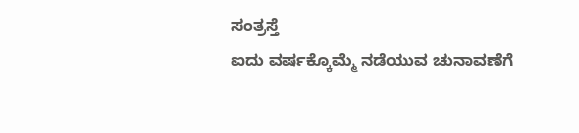ಸಂತ್ರಸ್ತೆ
ಐದು ವರ್ಷಕ್ಕೊಮ್ಮೆ ನಡೆಯುವ ಚುನಾವಣೆಗೆ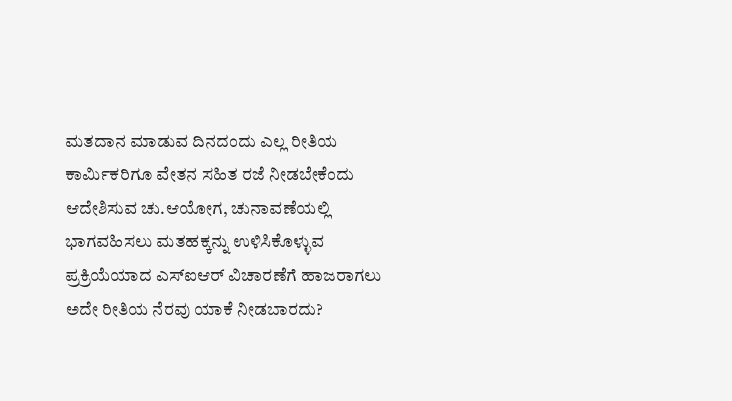ಮತದಾನ ಮಾಡುವ ದಿನದಂದು ಎಲ್ಲ ರೀತಿಯ ಕಾರ್ಮಿಕರಿಗೂ ವೇತನ ಸಹಿತ ರಜೆ ನೀಡಬೇಕೆಂದು ಆದೇಶಿಸುವ ಚು.ಆಯೋಗ, ಚುನಾವಣೆಯಲ್ಲಿ ಭಾಗವಹಿಸಲು ಮತಹಕ್ಕನ್ನು ಉಳಿಸಿಕೊಳ್ಳುವ ಪ್ರಕ್ರಿಯೆಯಾದ ಎಸ್ಐಆರ್ ವಿಚಾರಣೆಗೆ ಹಾಜರಾಗಲು ಅದೇ ರೀತಿಯ ನೆರವು ಯಾಕೆ ನೀಡಬಾರದು?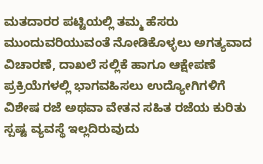ಮತದಾರರ ಪಟ್ಟಿಯಲ್ಲಿ ತಮ್ಮ ಹೆಸರು ಮುಂದುವರಿಯುವಂತೆ ನೋಡಿಕೊಳ್ಳಲು ಅಗತ್ಯವಾದ ವಿಚಾರಣೆ, ದಾಖಲೆ ಸಲ್ಲಿಕೆ ಹಾಗೂ ಆಕ್ಷೇಪಣೆ ಪ್ರಕ್ರಿಯೆಗಳಲ್ಲಿ ಭಾಗವಹಿಸಲು ಉದ್ಯೋಗಿಗಳಿಗೆ ವಿಶೇಷ ರಜೆ ಅಥವಾ ವೇತನ ಸಹಿತ ರಜೆಯ ಕುರಿತು ಸ್ಪಷ್ಟ ವ್ಯವಸ್ಥೆ ಇಲ್ಲದಿರುವುದು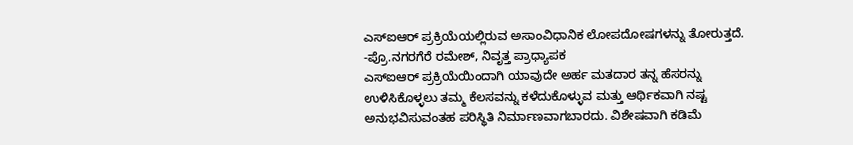ಎಸ್ಐಆರ್ ಪ್ರಕ್ರಿಯೆಯಲ್ಲಿರುವ ಅಸಾಂವಿಧಾನಿಕ ಲೋಪದೋಷಗಳನ್ನು ತೋರುತ್ತದೆ.
-ಪ್ರೊ.ನಗರಗೆರೆ ರಮೇಶ್, ನಿವೃತ್ತ ಪ್ರಾಧ್ಯಾಪಕ
ಎಸ್ಐಆರ್ ಪ್ರಕ್ರಿಯೆಯಿಂದಾಗಿ ಯಾವುದೇ ಅರ್ಹ ಮತದಾರ ತನ್ನ ಹೆಸರನ್ನು ಉಳಿಸಿಕೊಳ್ಳಲು ತಮ್ಮ ಕೆಲಸವನ್ನು ಕಳೆದುಕೊಳ್ಳುವ ಮತ್ತು ಆರ್ಥಿಕವಾಗಿ ನಷ್ಟ ಅನುಭವಿಸುವಂತಹ ಪರಿಸ್ಥಿತಿ ನಿರ್ಮಾಣವಾಗಬಾರದು. ವಿಶೇಷವಾಗಿ ಕಡಿಮೆ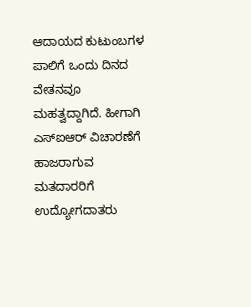ಆದಾಯದ ಕುಟುಂಬಗಳ ಪಾಲಿಗೆ ಒಂದು ದಿನದ ವೇತನವೂ ಮಹತ್ವದ್ದಾಗಿದೆ. ಹೀಗಾಗಿ ಎಸ್ಐಆರ್ ವಿಚಾರಣೆಗೆ ಹಾಜರಾಗುವ ಮತದಾರರಿಗೆ ಉದ್ಯೋಗದಾತರು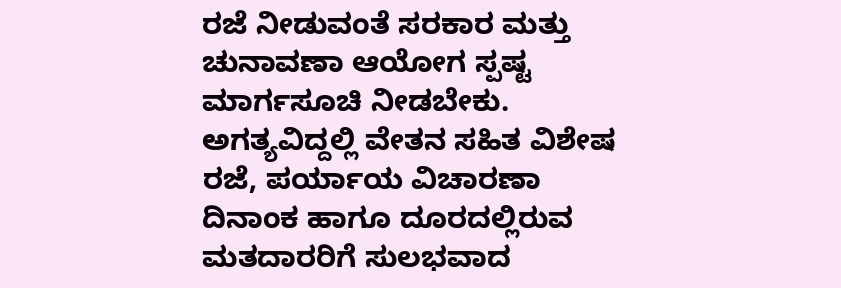ರಜೆ ನೀಡುವಂತೆ ಸರಕಾರ ಮತ್ತು ಚುನಾವಣಾ ಆಯೋಗ ಸ್ಪಷ್ಟ ಮಾರ್ಗಸೂಚಿ ನೀಡಬೇಕು. ಅಗತ್ಯವಿದ್ದಲ್ಲಿ ವೇತನ ಸಹಿತ ವಿಶೇಷ ರಜೆ, ಪರ್ಯಾಯ ವಿಚಾರಣಾ ದಿನಾಂಕ ಹಾಗೂ ದೂರದಲ್ಲಿರುವ ಮತದಾರರಿಗೆ ಸುಲಭವಾದ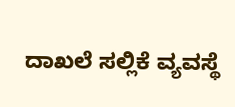ದಾಖಲೆ ಸಲ್ಲಿಕೆ ವ್ಯವಸ್ಥೆ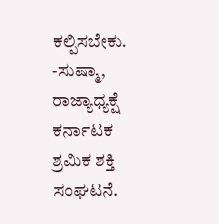ಕಲ್ಪಿಸಬೇಕು.
-ಸುಷ್ಮಾ, ರಾಜ್ಯಾಧ್ಯಕ್ಷೆ
ಕರ್ನಾಟಕ ಶ್ರಮಿಕ ಶಕ್ತಿ ಸಂಘಟನೆ.